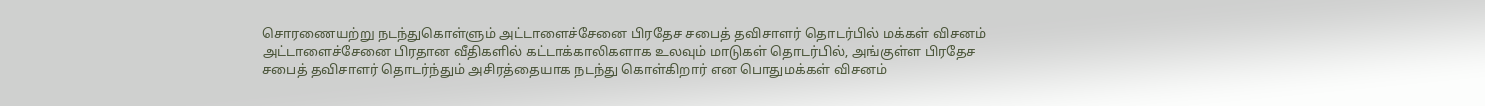சொரணையற்று நடந்துகொள்ளும் அட்டாளைச்சேனை பிரதேச சபைத் தவிசாளர் தொடர்பில் மக்கள் விசனம்
அட்டாளைச்சேனை பிரதான வீதிகளில் கட்டாக்காலிகளாக உலவும் மாடுகள் தொடர்பில், அங்குள்ள பிரதேச சபைத் தவிசாளர் தொடர்ந்தும் அசிரத்தையாக நடந்து கொள்கிறார் என பொதுமக்கள் விசனம்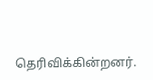தெரிவிக்கின்றனர்.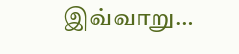இவ்வாறு…